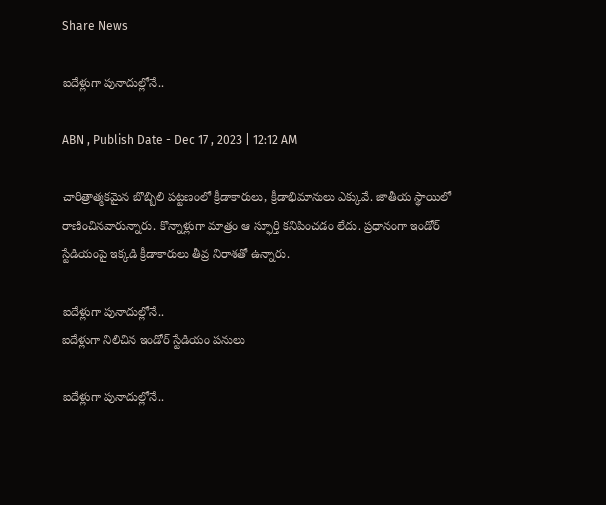Share News

ఐదేళ్లుగా పునాదుల్లోనే..

ABN , Publish Date - Dec 17 , 2023 | 12:12 AM

చారిత్రాత్మకమైన బొబ్బిలి పట్టణంలో క్రీడాకారులు, క్రీడాభిమానులు ఎక్కువే. జాతీయ స్థాయిలో రాణించినవారున్నారు. కొన్నాళ్లుగా మాత్రం ఆ స్ఫూర్తి కనిపించడం లేదు. ప్రధానంగా ఇండోర్‌ స్టేడియంపై ఇక్కడి క్రీడాకారులు తీవ్ర నిరాశతో ఉన్నారు.

ఐదేళ్లుగా పునాదుల్లోనే..
ఐదేళ్లుగా నిలిచిన ఇండోర్‌ స్టేడియం పనులు

ఐదేళ్లుగా పునాదుల్లోనే..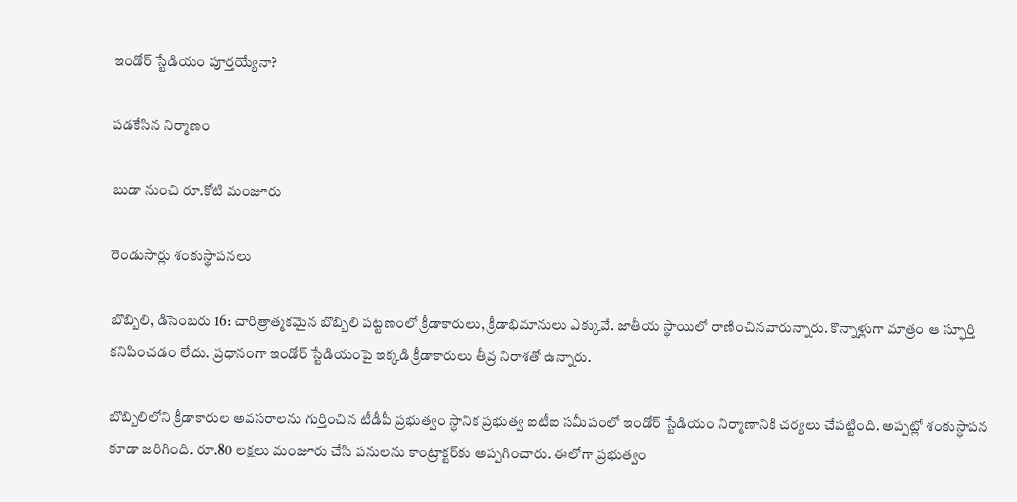ఇండోర్‌ స్టేడియం పూర్తయ్యేనా?

పడకేసిన నిర్మాణం

బుడా నుంచి రూ.కోటి మంజూరు

రెండుసార్లు శంకుస్థాపనలు

బొబ్బిలి, డిసెంబరు 16: చారిత్రాత్మకమైన బొబ్బిలి పట్టణంలో క్రీడాకారులు, క్రీడాభిమానులు ఎక్కువే. జాతీయ స్థాయిలో రాణించినవారున్నారు. కొన్నాళ్లుగా మాత్రం ఆ స్ఫూర్తి కనిపించడం లేదు. ప్రధానంగా ఇండోర్‌ స్టేడియంపై ఇక్కడి క్రీడాకారులు తీవ్ర నిరాశతో ఉన్నారు.

బొబ్బిలిలోని క్రీడాకారుల అవసరాలను గుర్తించిన టీడీపీ ప్రభుత్వం స్ధానిక ప్రభుత్వ ఐటీఐ సమీపంలో ఇండోర్‌ స్టేడియం నిర్మాణానికి చర్యలు చేపట్టింది. అప్పట్లో శంకుస్ధాపన కూడా జరిగింది. రూ.80 లక్షలు మంజూరు చేసి పనులను కాంట్రాక్టర్‌కు అప్పగించారు. ఈలోగా ప్రభుత్వం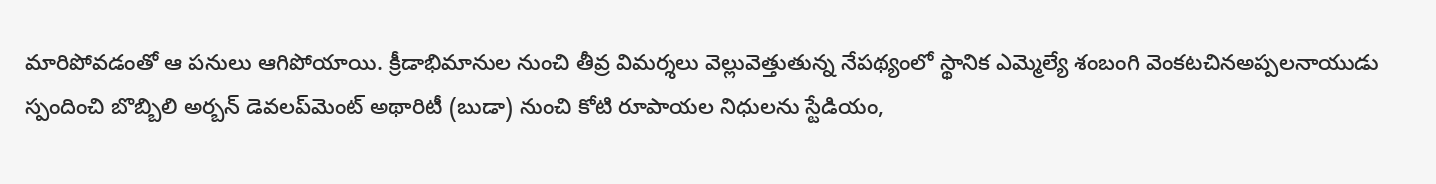మారిపోవడంతో ఆ పనులు ఆగిపోయాయి. క్రీడాభిమానుల నుంచి తీవ్ర విమర్శలు వెల్లువెత్తుతున్న నేపథ్యంలో స్థానిక ఎమ్మెల్యే శంబంగి వెంకటచినఅప్పలనాయుడు స్పందించి బొబ్బిలి అర్బన్‌ డెవలప్‌మెంట్‌ అథారిటీ (బుడా) నుంచి కోటి రూపాయల నిధులను స్టేడియం,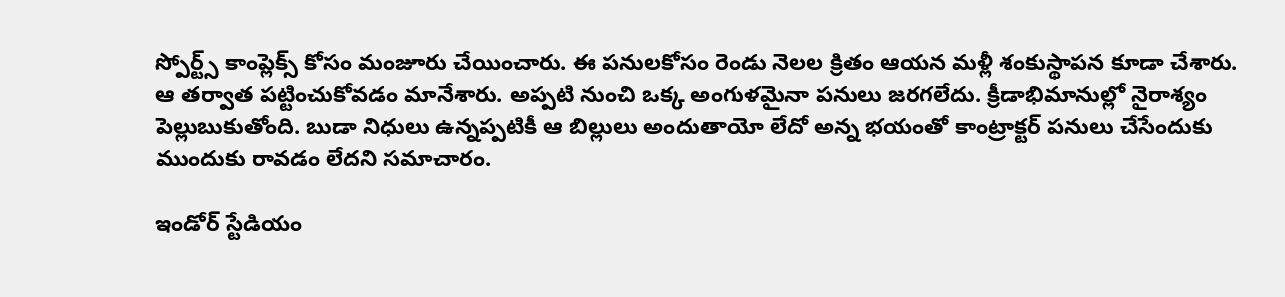స్పోర్ట్స్‌ కాంప్లెక్స్‌ కోసం మంజూరు చేయించారు. ఈ పనులకోసం రెండు నెలల క్రితం ఆయన మళ్లీ శంకుస్థాపన కూడా చేశారు. ఆ తర్వాత పట్టించుకోవడం మానేశారు. అప్పటి నుంచి ఒక్క అంగుళమైనా పనులు జరగలేదు. క్రీడాభిమానుల్లో నైరాశ్యం పెల్లుబుకుతోంది. బుడా నిధులు ఉన్నప్పటికీ ఆ బిల్లులు అందుతాయో లేదో అన్న భయంతో కాంట్రాక్టర్‌ పనులు చేసేందుకు ముందుకు రావడం లేదని సమాచారం.

ఇండోర్‌ స్టేడియం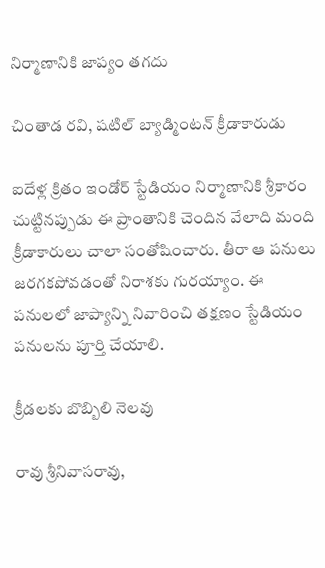నిర్మాణానికి జాప్యం తగదు

చింతాడ రవి, షటిల్‌ బ్యాడ్మింటన్‌ క్రీడాకారుడు

ఐదేళ్ల క్రితం ఇండోర్‌ స్టేడియం నిర్మాణానికి శ్రీకారం చుట్టినప్పుడు ఈ ప్రాంతానికి చెందిన వేలాది మంది క్రీడాకారులు చాలా సంతోషించారు. తీరా ఆ పనులు జరగకపోవడంతో నిరాశకు గురయ్యాం. ఈ పనులలో జాప్యాన్ని నివారించి తక్షణం స్టేడియం పనులను పూర్తి చేయాలి.

క్రీడలకు బొబ్బిలి నెలవు

రావు శ్రీనివాసరావు,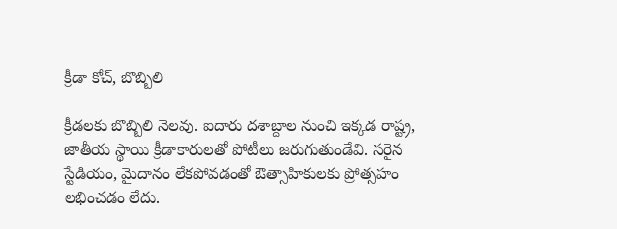క్రీడా కోచ్‌, బొబ్బిలి

క్రీడలకు బొబ్బిలి నెలవు. ఐదారు దశాబ్దాల నుంచి ఇక్కడ రాష్ట్ర, జాతీయ స్థాయి క్రీడాకారులతో పోటీలు జరుగుతుండేవి. సరైన స్టేడియం, మైదానం లేకపోవడంతో ఔత్సాహికులకు ప్రోత్సహం లభించడం లేదు.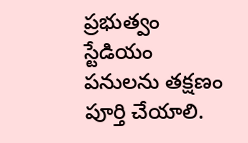ప్రభుత్వం స్టేడియం పనులను తక్షణం పూర్తి చేయాలి.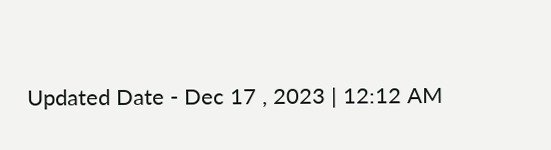Updated Date - Dec 17 , 2023 | 12:12 AM